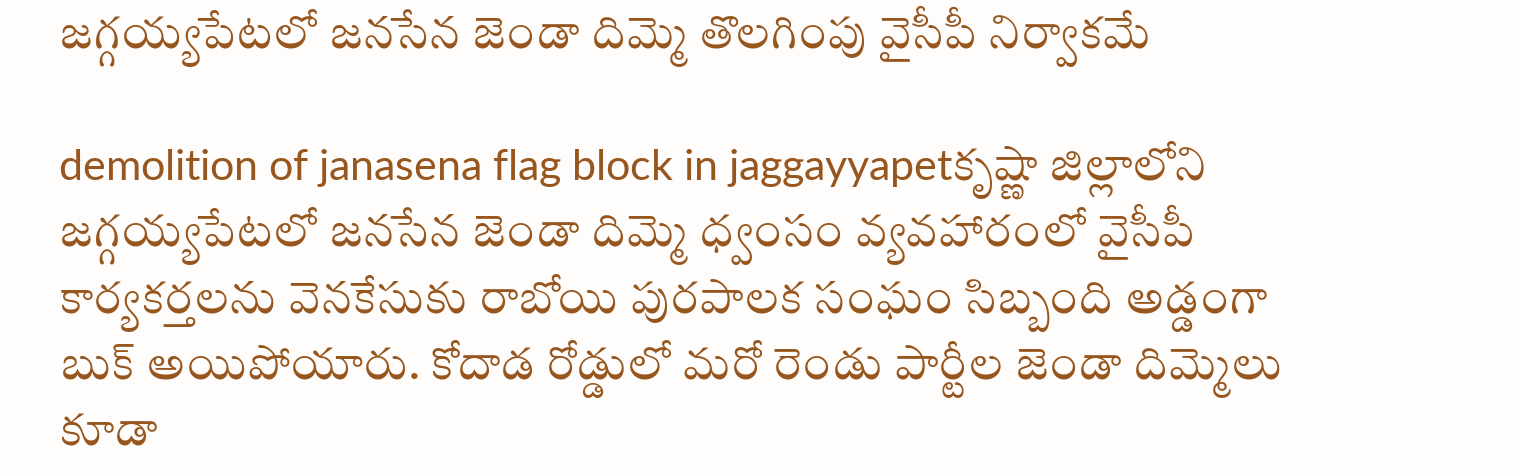జగ్గయ్యపేటలో జనసేన జెండా దిమ్మె తొలగింపు వైసీపీ నిర్వాకమే

demolition of janasena flag block in jaggayyapetకృష్ణా జిల్లాలోని జగ్గయ్యపేటలో జనసేన జెండా దిమ్మె ధ్వంసం వ్యవహారంలో వైసీపీ కార్యకర్తలను వెనకేసుకు రాబోయి పురపాలక సంఘం సిబ్బంది అడ్డంగా బుక్ అయిపోయారు. కోదాడ రోడ్డులో మరో రెండు పార్టీల జెండా దిమ్మెలు కూడా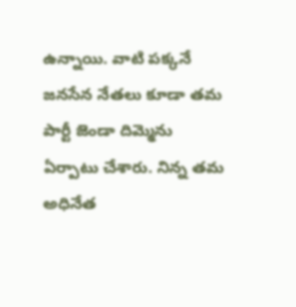ఉన్నాయి. వాటి పక్కనే జనసేన నేతలు కూడా తమ పార్టీ జెండా దిమ్మెను ఏర్పాటు చేశారు. నిన్న తమ అధినేత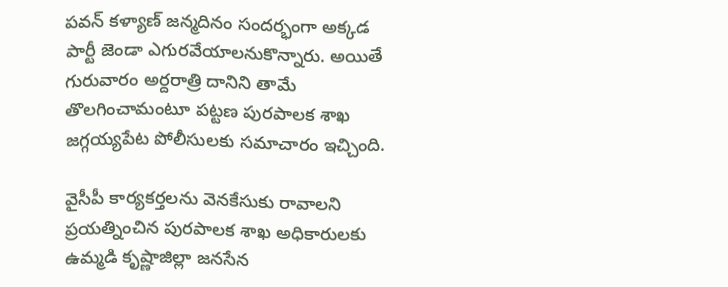పవన్‌ కళ్యాణ్‌ జన్మదినం సందర్భంగా అక్కడ పార్టీ జెండా ఎగురవేయాలనుకొన్నారు. అయితే గురువారం అర్దరాత్రి దానిని తామే తొలగించామంటూ పట్టణ పురపాలక శాఖ జగ్గయ్యపేట పోలీసులకు సమాచారం ఇచ్చింది.

వైసీపీ కార్యకర్తలను వెనకేసుకు రావాలని ప్రయత్నించిన పురపాలక శాఖ అధికారులకు ఉమ్మడి కృష్ణాజిల్లా జనసేన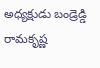అధ్యక్షుడు బండ్రెడ్డి రామకృష్ణ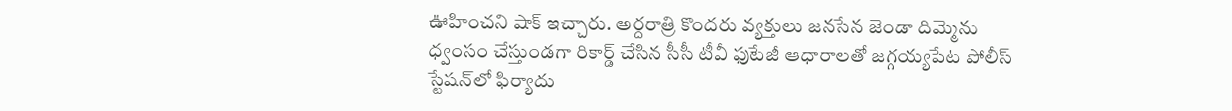ఊహించని షాక్ ఇచ్చారు. అర్దరాత్రి కొందరు వ్యక్తులు జనసేన జెండా దిమ్మెను ధ్వంసం చేస్తుండగా రికార్డ్ చేసిన సీసీ టీవీ ఫుటేజీ ఆధారాలతో జగ్గయ్యపేట పోలీస్ స్టేషన్‌లో ఫిర్యాదు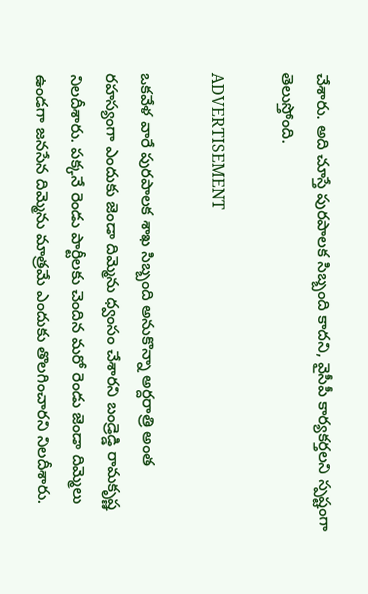చేశారు. అది చూస్తే పురపాలక సిబ్బంది కాదని, వైసీపీ కార్యకర్తలని స్పష్టంగా తెలుస్తోంది.

ADVERTISEMENT

ఒకవేళ వారే పురపాలక శాఖ సిబ్బంది అనుకొన్నా అర్దరాత్రి అంత రహస్యంగా ఎందుకు జెండా దిమ్మెను ధ్వంసం చేశారని బండ్రెడ్డి రామకృష్ణ నిలదీశారు. పక్కనే రెండు పార్టీలకు చెందిన మరో రెండు జెండా దిమ్మెలు ఉండగా జనసేన దిమ్మెను మాత్రమే ఎందుకు తొలగించారని నిలదీశారు.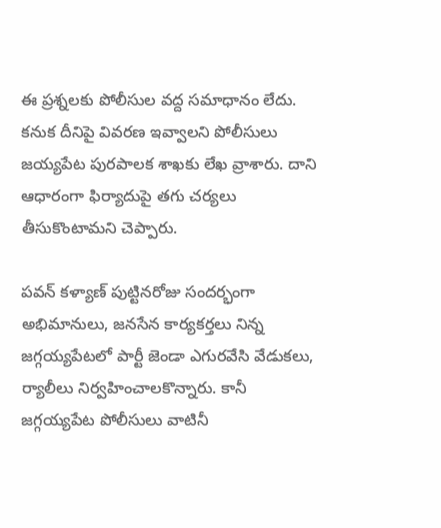ఈ ప్రశ్నలకు పోలీసుల వద్ద సమాధానం లేదు. కనుక దీనిపై వివరణ ఇవ్వాలని పోలీసులు జయ్యపేట పురపాలక శాఖకు లేఖ వ్రాశారు. దాని ఆధారంగా ఫిర్యాదుపై తగు చర్యలు తీసుకొంటామని చెప్పారు.

పవన్‌ కళ్యాణ్‌ పుట్టినరోజు సందర్భంగా అభిమానులు, జనసేన కార్యకర్తలు నిన్న జగ్గయ్యపేటలో పార్టీ జెండా ఎగురవేసి వేడుకలు, ర్యాలీలు నిర్వహించాలకొన్నారు. కానీ జగ్గయ్యపేట పోలీసులు వాటినీ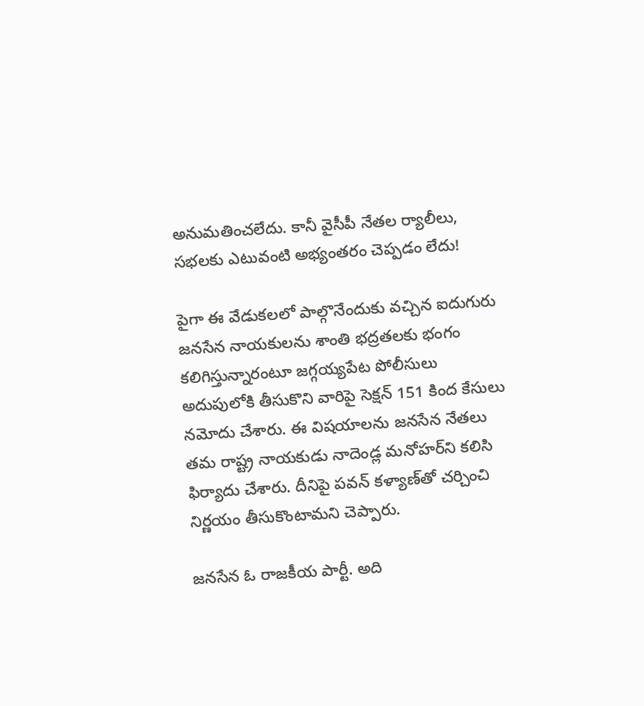అనుమతించలేదు. కానీ వైసీపీ నేతల ర్యాలీలు, సభలకు ఎటువంటి అభ్యంతరం చెప్పడం లేదు!

పైగా ఈ వేడుకలలో పాల్గొనేందుకు వచ్చిన ఐదుగురు జనసేన నాయకులను శాంతి భద్రతలకు భంగం కలిగిస్తున్నారంటూ జగ్గయ్యపేట పోలీసులు అదుపులోకి తీసుకొని వారిపై సెక్షన్ 151 కింద కేసులు నమోదు చేశారు. ఈ విషయాలను జనసేన నేతలు తమ రాష్ట్ర నాయకుడు నాదెండ్ల మనోహర్‌ని కలిసి ఫిర్యాదు చేశారు. దీనిపై పవన్‌ కళ్యాణ్‌తో చర్చించి నిర్ణయం తీసుకొంటామని చెప్పారు.

జనసేన ఓ రాజకీయ పార్టీ. అది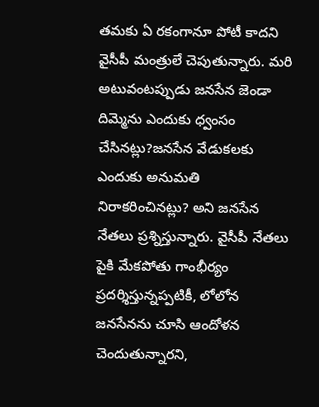తమకు ఏ రకంగానూ పోటీ కాదని వైసీపీ మంత్రులే చెపుతున్నారు. మరి అటువంటప్పుడు జనసేన జెండా దిమ్మెను ఎందుకు ధ్వంసం చేసినట్లు?జనసేన వేడుకలకు ఎందుకు అనుమతి నిరాకరించినట్లు? అని జనసేన నేతలు ప్రశ్నిస్తున్నారు. వైసీపీ నేతలు పైకి మేకపోతు గాంభీర్యం ప్రదర్శిస్తున్నప్పటికీ, లోలోన జనసేనను చూసి ఆందోళన చెందుతున్నారని,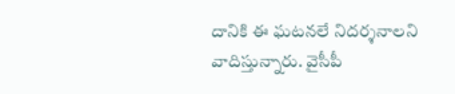దానికి ఈ ఘటనలే నిదర్శనాలని వాదిస్తున్నారు. వైసీపీ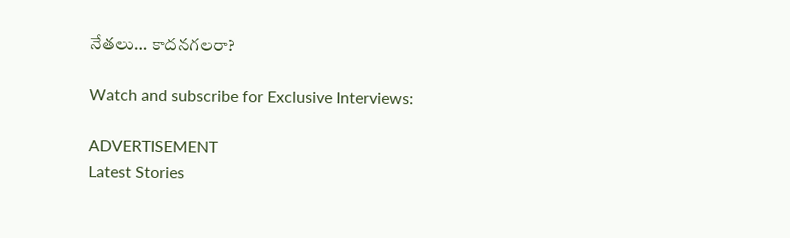నేతలు… కాదనగలరా?

Watch and subscribe for Exclusive Interviews:

ADVERTISEMENT
Latest Stories